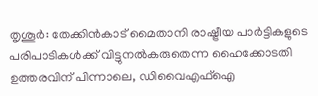തൃശൂർ: തേക്കിൻകാട് മൈതാനി രാഷ്ട്രീയ പാർട്ടികളുടെ പരിപാടികൾക്ക് വിട്ടുനൽകരുതെന്ന ഹൈക്കോടതി ഉത്തരവിന് പിന്നാലെ, ഡിവൈഎഫ്ഐ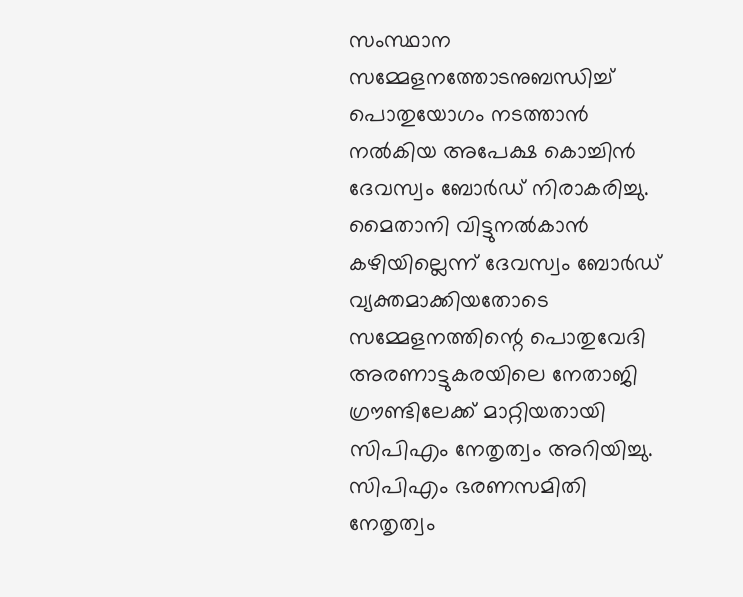സംസ്ഥാന സമ്മേളനത്തോടനുബന്ധിച്ച് പൊതുയോഗം നടത്താൻ നൽകിയ അപേക്ഷ കൊച്ചിൻ ദേവസ്വം ബോർഡ് നിരാകരിച്ചു. മൈതാനി വിട്ടുനൽകാൻ കഴിയില്ലെന്ന് ദേവസ്വം ബോർഡ് വ്യക്തമാക്കിയതോടെ സമ്മേളനത്തിന്റെ പൊതുവേദി അരണാട്ടുകരയിലെ നേതാജി ഗ്രൗണ്ടിലേക്ക് മാറ്റിയതായി സിപിഎം നേതൃത്വം അറിയിച്ചു.
സിപിഎം ഭരണസമിതി നേതൃത്വം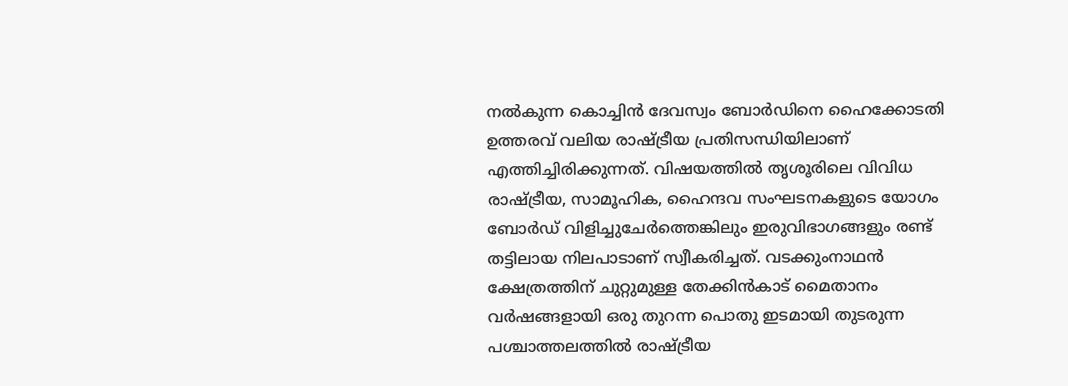നൽകുന്ന കൊച്ചിൻ ദേവസ്വം ബോർഡിനെ ഹൈക്കോടതി ഉത്തരവ് വലിയ രാഷ്ട്രീയ പ്രതിസന്ധിയിലാണ് എത്തിച്ചിരിക്കുന്നത്. വിഷയത്തിൽ തൃശൂരിലെ വിവിധ രാഷ്ട്രീയ, സാമൂഹിക, ഹൈന്ദവ സംഘടനകളുടെ യോഗം ബോർഡ് വിളിച്ചുചേർത്തെങ്കിലും ഇരുവിഭാഗങ്ങളും രണ്ട് തട്ടിലായ നിലപാടാണ് സ്വീകരിച്ചത്. വടക്കുംനാഥൻ ക്ഷേത്രത്തിന് ചുറ്റുമുള്ള തേക്കിൻകാട് മൈതാനം വർഷങ്ങളായി ഒരു തുറന്ന പൊതു ഇടമായി തുടരുന്ന പശ്ചാത്തലത്തിൽ രാഷ്ട്രീയ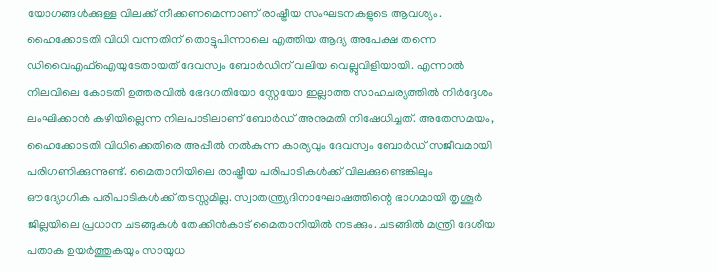യോഗങ്ങൾക്കുള്ള വിലക്ക് നീക്കണമെന്നാണ് രാഷ്ട്രീയ സംഘടനകളുടെ ആവശ്യം.
ഹൈക്കോടതി വിധി വന്നതിന് തൊട്ടുപിന്നാലെ എത്തിയ ആദ്യ അപേക്ഷ തന്നെ ഡിവൈഎഫ്ഐയുടേതായത് ദേവസ്വം ബോർഡിന് വലിയ വെല്ലുവിളിയായി. എന്നാൽ നിലവിലെ കോടതി ഉത്തരവിൽ ഭേദഗതിയോ സ്റ്റേയോ ഇല്ലാത്ത സാഹചര്യത്തിൽ നിർദ്ദേശം ലംഘിക്കാൻ കഴിയില്ലെന്ന നിലപാടിലാണ് ബോർഡ് അനുമതി നിഷേധിച്ചത്. അതേസമയം, ഹൈക്കോടതി വിധിക്കെതിരെ അപ്പീൽ നൽകുന്ന കാര്യവും ദേവസ്വം ബോർഡ് സജീവമായി പരിഗണിക്കുന്നുണ്ട്. മൈതാനിയിലെ രാഷ്ട്രീയ പരിപാടികൾക്ക് വിലക്കുണ്ടെങ്കിലും ഔദ്യോഗിക പരിപാടികൾക്ക് തടസ്സമില്ല. സ്വാതന്ത്ര്യദിനാഘോഷത്തിന്റെ ഭാഗമായി തൃശൂർ ജില്ലയിലെ പ്രധാന ചടങ്ങുകൾ തേക്കിൻകാട് മൈതാനിയിൽ നടക്കും. ചടങ്ങിൽ മന്ത്രി ദേശീയ പതാക ഉയർത്തുകയും സായുധ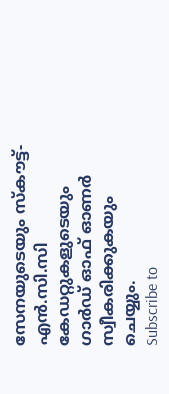സേനയുടെയും സ്കൗട്ട്-എൻ.സി.സി കേഡറ്റുകളുടെയും ഗാർഡ് ഓഫ് ഓണർ സ്വീകരിക്കുകയും ചെയ്യും.
Subscribe to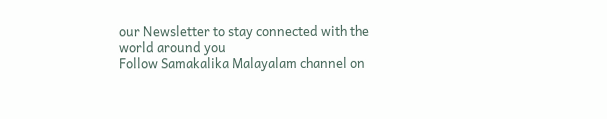our Newsletter to stay connected with the world around you
Follow Samakalika Malayalam channel on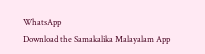WhatsApp
Download the Samakalika Malayalam App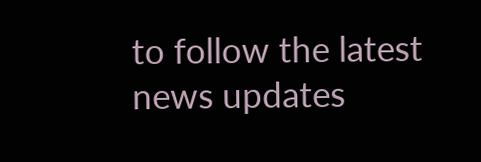to follow the latest news updates